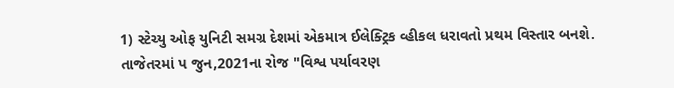1) સ્ટેચ્યુ ઓફ યુનિટી સમગ્ર દેશમાં એકમાત્ર ઈલેક્ટ્રિક વ્હીકલ ધરાવતો પ્રથમ વિસ્તાર બનશે.
તાજેતરમાં પ જુન,2021ના રોજ "વિશ્વ પર્યાવરણ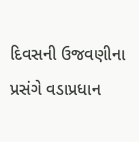દિવસની ઉજવણીના પ્રસંગે વડાપ્રધાન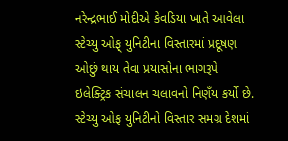નરેન્દ્રભાઈ મોદીએ કેવડિયા ખાતે આવેલા સ્ટેચ્યુ ઓફ્ યુનિટીના વિસ્તારમાં પ્રદૂષણ ઓછું થાય તેવા પ્રયાસોના ભાગરૂપે ઇલેક્ટ્રિક સંચાલન ચલાવનો નિણઁય કર્યો છે.
સ્ટેચ્યુ ઓફ યુનિટીનો વિસ્તાર સમગ્ર દેશમાં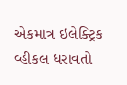એકમાત્ર ઇલેક્ટ્રિક વ્હીકલ ધરાવતો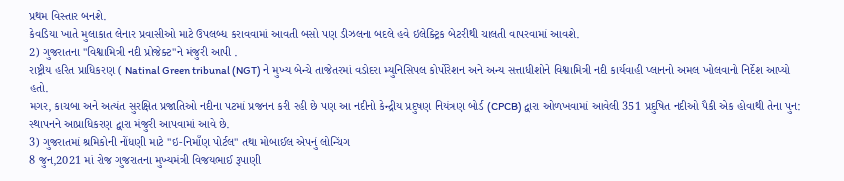પ્રથમ વિસ્તાર બનશે.
કેવડિયા ખાતે મુલાકાત લેનાર પ્રવાસીઓ માટે ઉપલબ્ધ કરાવવામાં આવતી બસો પણ ડીઝલના બદલે હવે ઇલેક્ટ્રિક બેટરીથી ચાલતી વાપરવામાં આવશે.
2) ગુજરાતના "વિશ્વામિત્રી નદી પ્રોજેક્ટ"ને મંજુરી આપી .
રાષ્ટ્રીય હરિત પ્રાધિકરણ ( Natinal Green tribunal (NGT) ને મુખ્ય બેન્ચે તાજેતરમાં વડોદરા મ્યુનિસિપલ કોર્પોરેશન અને અન્ય સત્તાધીશોને વિશ્વામિત્રી નદી કાર્યવાહી પ્લાનનો અમલ ખોલવાનો નિર્દેશ આપ્યો હતો.
મગર, કાચબા અને અત્યંત સુરક્ષિત પ્રજાતિઓ નદીના પટમાં પ્રજનન કરી રહી છે પણ આ નદીનો કેન્દ્રીય પ્રદુષણ નિયંત્રણ બોર્ડ (CPCB) દ્વારા ઓળખવામાં આવેલી 351 પ્રદુષિત નદીઓ પૈકી એક હોવાથી તેના પુન: સ્થાપનને આપ્રાધિકરણ દ્વારા મંજુરી આપવામાં આવે છે.
3) ગુજરાતમાં શ્રમિકોની નોંધણી માટે "ઇ-નિમાઁણ પોર્ટલ" તથા મોબાઈલ એપનું લોન્ચિંગ
8 જુન,2021 માં રોજ ગુજરાતના મુખ્યમંત્રી વિજયભાઈ રૂપાણી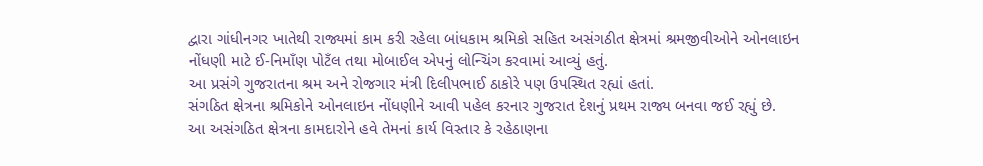દ્વારા ગાંધીનગર ખાતેથી રાજ્યમાં કામ કરી રહેલા બાંધકામ શ્રમિકો સહિત અસંગઠીત ક્ષેત્રમાં શ્રમજીવીઓને ઓનલાઇન નોંધણી માટે ઈ-નિમાઁણ પોટઁલ તથા મોબાઈલ એપનું લોન્ચિંગ કરવામાં આવ્યું હતું.
આ પ્રસંગે ગુજરાતના શ્રમ અને રોજગાર મંત્રી દિલીપભાઈ ઠાકોરે પણ ઉપસ્થિત રહ્યાં હતાં.
સંગઠિત ક્ષેત્રના શ્રમિકોને ઓનલાઇન નોંધણીને આવી પહેલ કરનાર ગુજરાત દેશનું પ્રથમ રાજ્ય બનવા જઈ રહ્યું છે.
આ અસંગઠિત ક્ષેત્રના કામદારોને હવે તેમનાં કાર્ય વિસ્તાર કે રહેઠાણના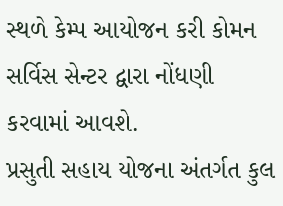સ્થળે કેમ્પ આયોજન કરી કોમન સર્વિસ સેન્ટર દ્વારા નોંધણી કરવામાં આવશે.
પ્રસુતી સહાય યોજના અંતર્ગત કુલ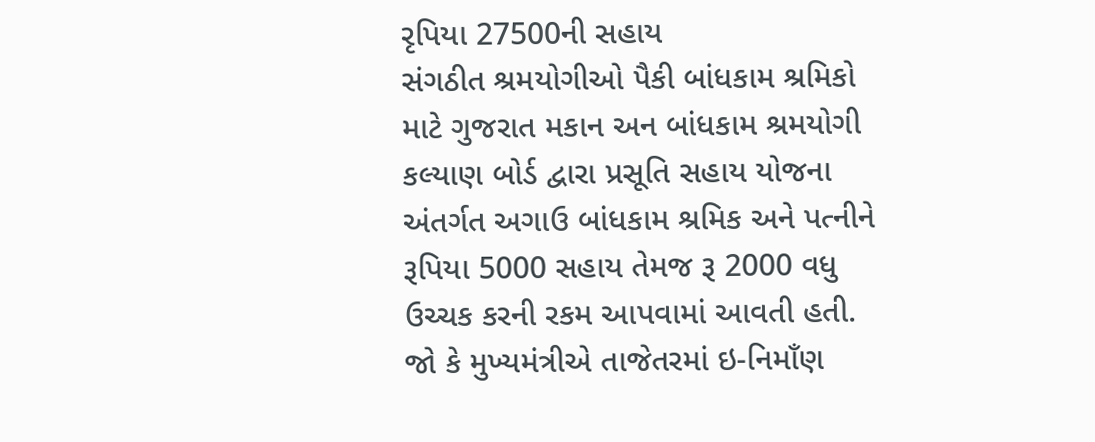રૃપિયા 27500ની સહાય
સંગઠીત શ્રમયોગીઓ પૈકી બાંધકામ શ્રમિકો માટે ગુજરાત મકાન અન બાંધકામ શ્રમયોગી કલ્યાણ બોર્ડ દ્વારા પ્રસૂતિ સહાય યોજના અંતર્ગત અગાઉ બાંધકામ શ્રમિક અને પત્નીને રૂપિયા 5000 સહાય તેમજ રૂ 2000 વધુ ઉચ્ચક કરની રકમ આપવામાં આવતી હતી.
જો કે મુખ્યમંત્રીએ તાજેતરમાં ઇ-નિમાઁણ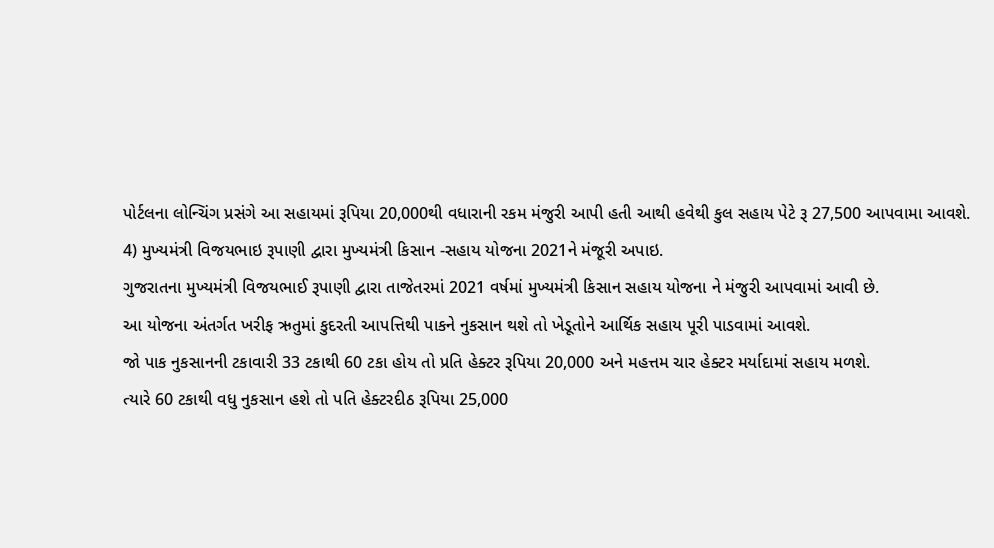પોર્ટલના લોન્ચિંગ પ્રસંગે આ સહાયમાં રૂપિયા 20,000થી વધારાની રકમ મંજુરી આપી હતી આથી હવેથી કુલ સહાય પેટે રૂ 27,500 આપવામા આવશે.
4) મુખ્યમંત્રી વિજયભાઇ રૂપાણી દ્વારા મુખ્યમંત્રી કિસાન -સહાય યોજના 2021ને મંજૂરી અપાઇ.
ગુજરાતના મુખ્યમંત્રી વિજયભાઈ રૂપાણી દ્વારા તાજેતરમાં 2021 વર્ષમાં મુખ્યમંત્રી કિસાન સહાય યોજના ને મંજુરી આપવામાં આવી છે.
આ યોજના અંતર્ગત ખરીફ ઋતુમાં કુદરતી આપત્તિથી પાકને નુકસાન થશે તો ખેડૂતોને આર્થિક સહાય પૂરી પાડવામાં આવશે.
જો પાક નુકસાનની ટકાવારી 33 ટકાથી 60 ટકા હોય તો પ્રતિ હેક્ટર રૂપિયા 20,000 અને મહત્તમ ચાર હેક્ટર મર્યાદામાં સહાય મળશે.
ત્યારે 60 ટકાથી વધુ નુકસાન હશે તો પતિ હેક્ટરદીઠ રૂપિયા 25,000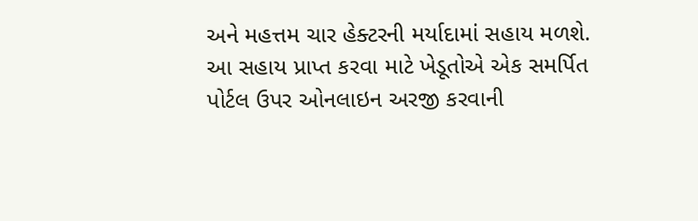અને મહત્તમ ચાર હેક્ટરની મર્યાદામાં સહાય મળશે.
આ સહાય પ્રાપ્ત કરવા માટે ખેડૂતોએ એક સમર્પિત પોર્ટલ ઉપર ઓનલાઇન અરજી કરવાની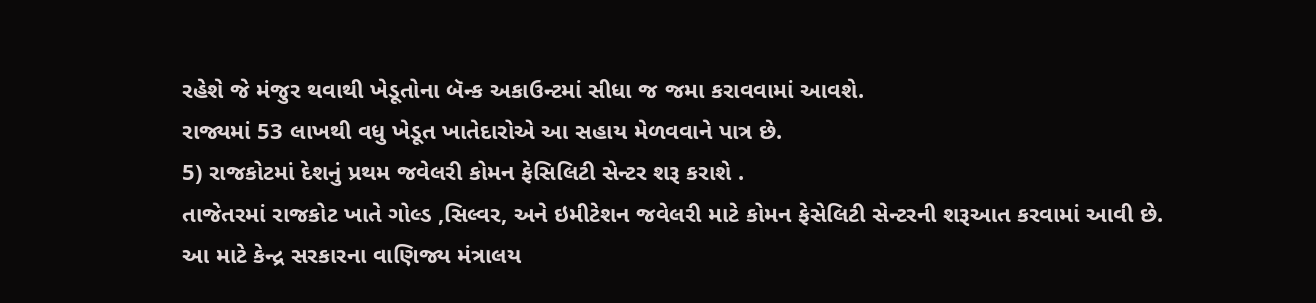રહેશે જે મંજુર થવાથી ખેડૂતોના બૅન્ક અકાઉન્ટમાં સીધા જ જમા કરાવવામાં આવશે.
રાજ્યમાં 53 લાખથી વધુ ખેડૂત ખાતેદારોએ આ સહાય મેળવવાને પાત્ર છે.
5) રાજકોટમાં દેશનું પ્રથમ જવેલરી કોમન ફેસિલિટી સેન્ટર શરૂ કરાશે .
તાજેતરમાં રાજકોટ ખાતે ગોલ્ડ ,સિલ્વર, અને ઇમીટેશન જવેલરી માટે કોમન ફેસેલિટી સેન્ટરની શરૂઆત કરવામાં આવી છે.
આ માટે કેન્દ્ર સરકારના વાણિજ્ય મંત્રાલય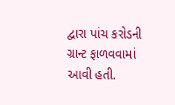દ્વારા પાંચ કરોડની ગ્રાન્ટ ફાળવવામાં આવી હતી.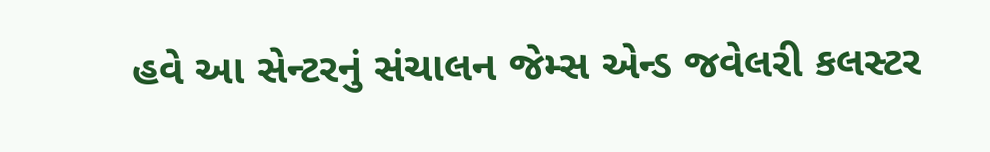હવે આ સેન્ટરનું સંચાલન જેમ્સ એન્ડ જવેલરી કલસ્ટર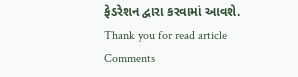ફેડરેશન દ્વારા કરવામાં આવશે.
Thank you for read article
Comments